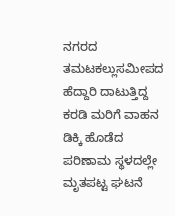ನಗರದ ತಮಟಕಲ್ಲುಸಮೀಪದ ಹೆದ್ದಾರಿ ದಾಟುತ್ತಿದ್ದ ಕರಡಿ ಮರಿಗೆ ವಾಹನ ಡಿಕ್ಕಿ ಹೊಡೆದ ಪರಿಣಾಮ ಸ್ಥಳದಲ್ಲೇ ಮೃತಪಟ್ಟ ಘಟನೆ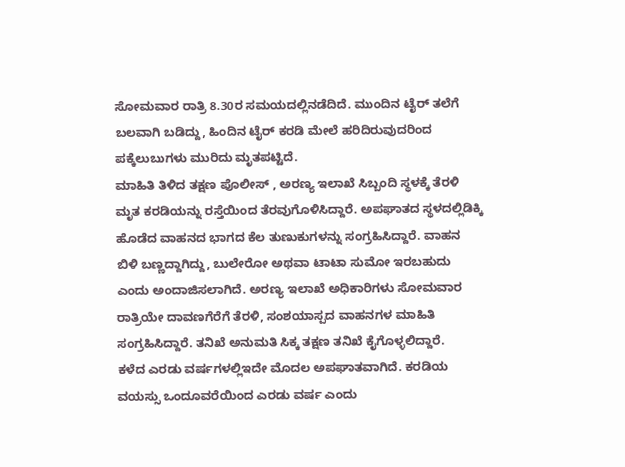ಸೋಮವಾರ ರಾತ್ರಿ 8.30ರ ಸಮಯದಲ್ಲಿನಡೆದಿದೆ. ಮುಂದಿನ ಟೈರ್ ತಲೆಗೆ ಬಲವಾಗಿ ಬಡಿದ್ದು, ಹಿಂದಿನ ಟೈರ್ ಕರಡಿ ಮೇಲೆ ಹರಿದಿರುವುದರಿಂದ ಪಕ್ಕೆಲುಬುಗಳು ಮುರಿದು ಮೃತಪಟ್ಟಿದೆ.
ಮಾಹಿತಿ ತಿಳಿದ ತಕ್ಷಣ ಪೊಲೀಸ್ , ಅರಣ್ಯ ಇಲಾಖೆ ಸಿಬ್ಬಂದಿ ಸ್ಥಳಕ್ಕೆ ತೆರಳಿ ಮೃತ ಕರಡಿಯನ್ನು ರಸ್ತೆಯಿಂದ ತೆರವುಗೊಳಿಸಿದ್ದಾರೆ. ಅಪಘಾತದ ಸ್ಥಳದಲ್ಲಿಡಿಕ್ಕಿ ಹೊಡೆದ ವಾಹನದ ಭಾಗದ ಕೆಲ ತುಣುಕುಗಳನ್ನು ಸಂಗ್ರಹಿಸಿದ್ದಾರೆ. ವಾಹನ ಬಿಳಿ ಬಣ್ಣದ್ದಾಗಿದ್ದು, ಬುಲೇರೋ ಅಥವಾ ಟಾಟಾ ಸುಮೋ ಇರಬಹುದು ಎಂದು ಅಂದಾಜಿಸಲಾಗಿದೆ. ಅರಣ್ಯ ಇಲಾಖೆ ಅಧಿಕಾರಿಗಳು ಸೋಮವಾರ ರಾತ್ರಿಯೇ ದಾವಣಗೆರೆಗೆ ತೆರಳಿ, ಸಂಶಯಾಸ್ಪದ ವಾಹನಗಳ ಮಾಹಿತಿ ಸಂಗ್ರಹಿಸಿದ್ದಾರೆ. ತನಿಖೆ ಅನುಮತಿ ಸಿಕ್ಕ ತಕ್ಷಣ ತನಿಖೆ ಕೈಗೊಳ್ಳಲಿದ್ದಾರೆ.
ಕಳೆದ ಎರಡು ವರ್ಷಗಳಲ್ಲಿಇದೇ ಮೊದಲ ಅಪಘಾತವಾಗಿದೆ. ಕರಡಿಯ ವಯಸ್ಸು ಒಂದೂವರೆಯಿಂದ ಎರಡು ವರ್ಷ ಎಂದು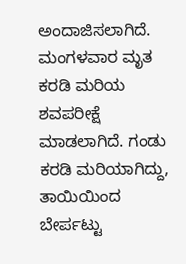ಅಂದಾಜಿಸಲಾಗಿದೆ. ಮಂಗಳವಾರ ಮೃತ ಕರಡಿ ಮರಿಯ ಶವಪರೀಕ್ಷೆ ಮಾಡಲಾಗಿದೆ. ಗಂಡು ಕರಡಿ ಮರಿಯಾಗಿದ್ದು, ತಾಯಿಯಿಂದ ಬೇರ್ಪಟ್ಟು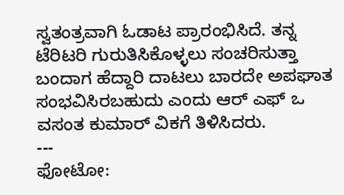ಸ್ವತಂತ್ರವಾಗಿ ಓಡಾಟ ಪ್ರಾರಂಭಿಸಿದೆ. ತನ್ನ ಟೆರಿಟರಿ ಗುರುತಿಸಿಕೊಳ್ಳಲು ಸಂಚರಿಸುತ್ತಾ ಬಂದಾಗ ಹೆದ್ದಾರಿ ದಾಟಲು ಬಾರದೇ ಅಪಘಾತ ಸಂಭವಿಸಿರಬಹುದು ಎಂದು ಆರ್ ಎಫ್ ಒ ವಸಂತ ಕುಮಾರ್ ವಿಕಗೆ ತಿಳಿಸಿದರು.
---
ಫೋಟೋ: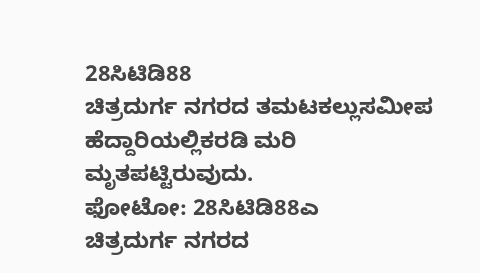28ಸಿಟಿಡಿ88
ಚಿತ್ರದುರ್ಗ ನಗರದ ತಮಟಕಲ್ಲುಸಮೀಪ ಹೆದ್ದಾರಿಯಲ್ಲಿಕರಡಿ ಮರಿ ಮೃತಪಟ್ಟಿರುವುದು.
ಫೋಟೋ: 28ಸಿಟಿಡಿ88ಎ
ಚಿತ್ರದುರ್ಗ ನಗರದ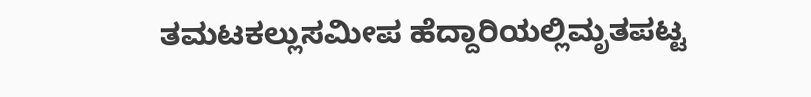ತಮಟಕಲ್ಲುಸಮೀಪ ಹೆದ್ದಾರಿಯಲ್ಲಿಮೃತಪಟ್ಟ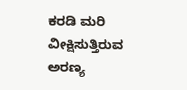ಕರಡಿ ಮರಿ ವೀಕ್ಷಿಸುತ್ತಿರುವ ಅರಣ್ಯ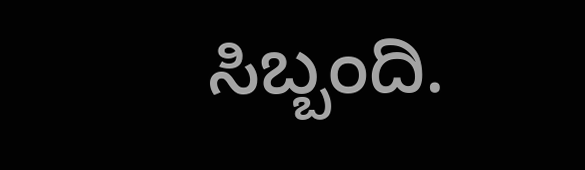ಸಿಬ್ಬಂದಿ.